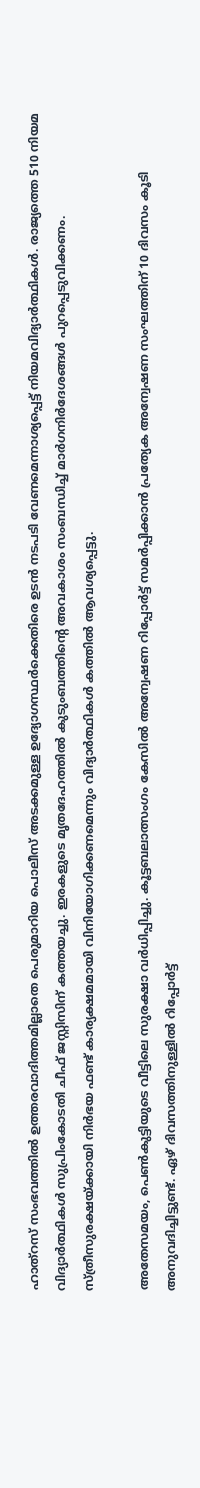ഹാത്‌റസ് സംഭവത്തില്‍ ഉത്തരവാദിത്തമില്ലാതെ പെരുമാറിയ പൊലീസ് അടക്കമുള്ള ഉദ്യോഗസ്ഥര്‍ക്കെതിരെ ഉടന്‍ നടപടി വേണമെന്നാശ്യപ്പെട്ട് നിയമവിദ്യാര്‍ത്ഥികള്‍. രാജ്യത്തെ 510 നിയമ വിദ്യാര്‍ത്ഥികള്‍ സുപ്രിംകോടതി ചീഫ് ജസ്റ്റിസിന് കത്തയച്ചു. ഇരകളുടെ മൃതദേഹത്തില്‍ കുടുംബത്തിന്റെ അവകാശം സംബന്ധിച്ച് മാര്‍ഗനിര്‍ദേശങ്ങള്‍ പുറപ്പെടുവിക്കണം. സ്ത്രീസുരക്ഷയ്ക്കായി നിര്‍ഭയ ഫണ്ട് കാര്യക്ഷമമായി വിനിയോഗിക്കണമെന്നും വിദ്യാര്‍ത്ഥികള്‍ കത്തില്‍ ആവശ്യപ്പെട്ടു.

അതേസമയം, പെണ്‍കുട്ടിയുടെ വീട്ടിലെ സുരക്ഷാ വര്‍ധിപ്പിച്ചു. കൂട്ടബലാത്സംഗം കേസില്‍ അന്വേഷണ റിപ്പോര്‍ട്ട് സമര്‍പ്പിക്കാന്‍ പ്രത്യേക അന്വേഷണ സംഘത്തിന് 10 ദിവസം കൂടി അനുവദിച്ചിട്ടുണ്ട്. ഏഴ് ദിവസത്തിനുള്ളില്‍ റിപ്പോര്‍ട്ട്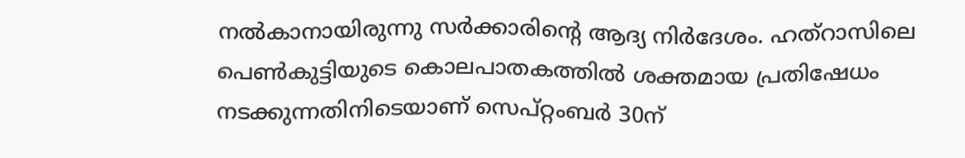നല്‍കാനായിരുന്നു സര്‍ക്കാരിന്റെ ആദ്യ നിര്‍ദേശം. ഹത്റാസിലെ പെണ്‍കുട്ടിയുടെ കൊലപാതകത്തില്‍ ശക്തമായ പ്രതിഷേധം നടക്കുന്നതിനിടെയാണ് സെപ്റ്റംബര്‍ 30ന്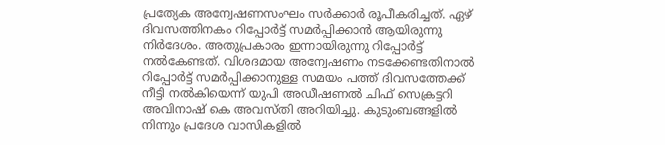പ്രത്യേക അന്വേഷണസംഘം സര്‍ക്കാര്‍ രൂപീകരിച്ചത്. ഏഴ് ദിവസത്തിനകം റിപ്പോര്‍ട്ട് സമര്‍പ്പിക്കാന്‍ ആയിരുന്നു നിര്‍ദേശം. അതുപ്രകാരം ഇന്നായിരുന്നു റിപ്പോര്‍ട്ട് നല്‍കേണ്ടത്. വിശദമായ അന്വേഷണം നടക്കേണ്ടതിനാല്‍ റിപ്പോര്‍ട്ട് സമര്‍പ്പിക്കാനുള്ള സമയം പത്ത് ദിവസത്തേക്ക് നീട്ടി നല്‍കിയെന്ന് യുപി അഡീഷണല്‍ ചിഫ് സെക്രട്ടറി അവിനാഷ് കെ അവസ്തി അറിയിച്ചു. കുടുംബങ്ങളില്‍ നിന്നും പ്രദേശ വാസികളില്‍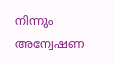നിന്നും അന്വേഷണ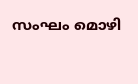സംഘം മൊഴി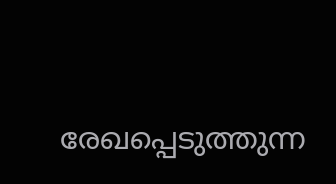രേഖപ്പെടുത്തുന്ന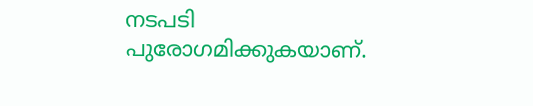നടപടി പുരോഗമിക്കുകയാണ്.